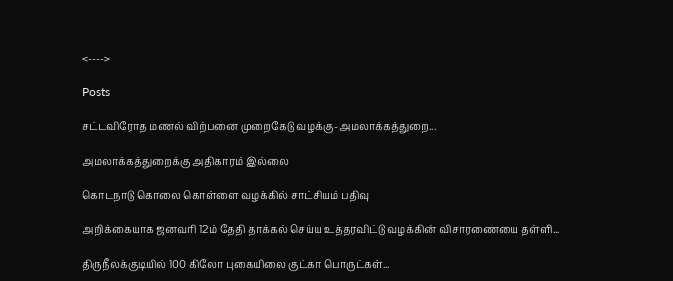<---->

Posts

சட்டவிரோத மணல் விற்பனை முறைகேடு வழக்கு-அமலாக்கத்துறை...

அமலாக்கத்துறைக்கு அதிகாரம் இல்லை

கொடநாடு கொலை கொள்ளை வழக்கில் சாட்சியம் பதிவு

அறிக்கையாக ஜனவரி 12ம் தேதி தாக்கல் செய்ய உத்தரவிட்டு வழக்கின் விசாரணையை தள்ளி...

திருநீலக்குடியில் 100 கிலோ புகையிலை குட்கா பொருட்கள்...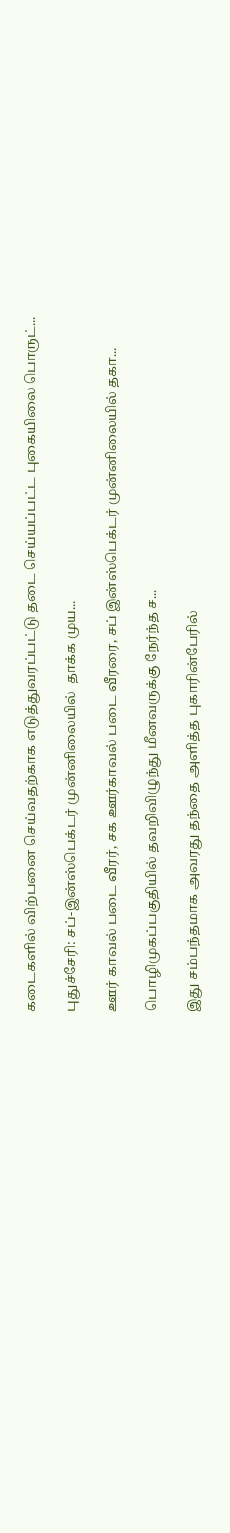கடைகளில் விற்பனை செய்வதற்காக எடுத்துவரப்பட்டு தடை செய்யப்பட்ட புகையிலை பொருட்...

புதுச்சேரி: சப்-இன்ஸ்பெக்டர் முன்னிலையில்  தாக்க முய...

ஊர் காவல் படை வீரர், சக ஊர்காவல் படை வீரரை, சப் இன்ஸ்பெக்டர் முன்னிலையில் தகா...

பொழிமுகப்பகுதியில் தவறிவிழுந்து மீனவருக்கு நேர்ந்த ச...

இது சம்பந்தமாக அவரது தந்தை அளித்த புகாரின்பேரில்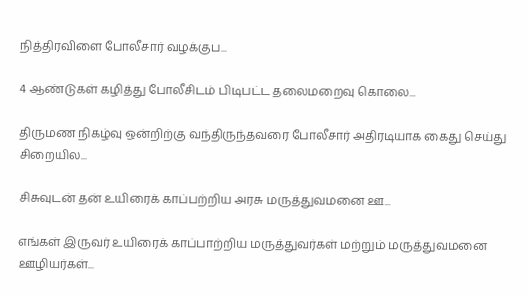நித்திரவிளை போலீசார் வழக்குப...

4 ஆண்டுகள் கழித்து போலீசிடம் பிடிபட்ட தலைமறைவு கொலை...

திருமண நிகழ்வு ஒன்றிற்கு வந்திருந்தவரை போலீசார் அதிரடியாக கைது செய்து சிறையில...

சிசுவுடன் தன் உயிரைக் காப்பற்றிய அரசு மருத்துவமனை ஊ...

எங்கள் இருவர் உயிரைக் காப்பாற்றிய மருத்துவர்கள் மற்றும் மருத்துவமனை ஊழியர்கள்...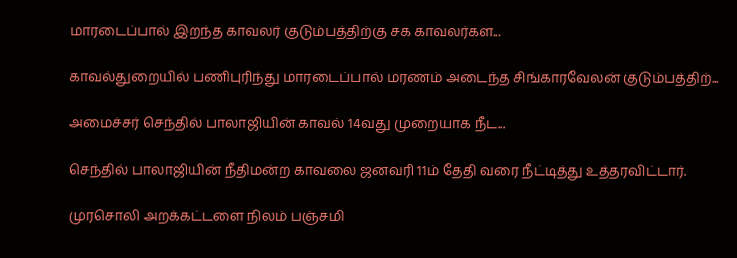மாரடைப்பால் இறந்த காவலர் குடும்பத்திற்கு சக காவலர்கள...

காவல்துறையில் பணிபுரிந்து மாரடைப்பால் மரணம் அடைந்த சிங்காரவேலன் குடும்பத்திற்...

அமைச்சர் செந்தில் பாலாஜியின் காவல் 14வது முறையாக நீட...

செந்தில் பாலாஜியின் நீதிமன்ற காவலை ஜனவரி 11ம் தேதி வரை நீட்டித்து உத்தரவிட்டார்.

முரசொலி அறக்கட்டளை நிலம் பஞ்சமி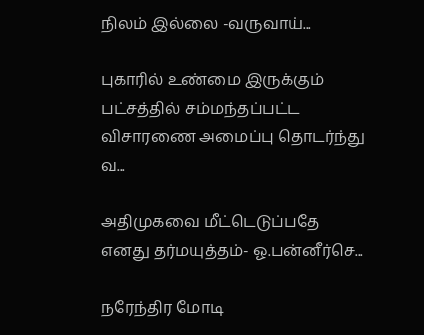நிலம் இல்லை -வருவாய்...

புகாரில் உண்மை இருக்கும் பட்சத்தில் சம்மந்தப்பட்ட விசாரணை அமைப்பு தொடர்ந்து வ...

அதிமுகவை மீட்டெடுப்பதே எனது தர்மயுத்தம்- ஓ.பன்னீர்செ...

நரேந்திர மோடி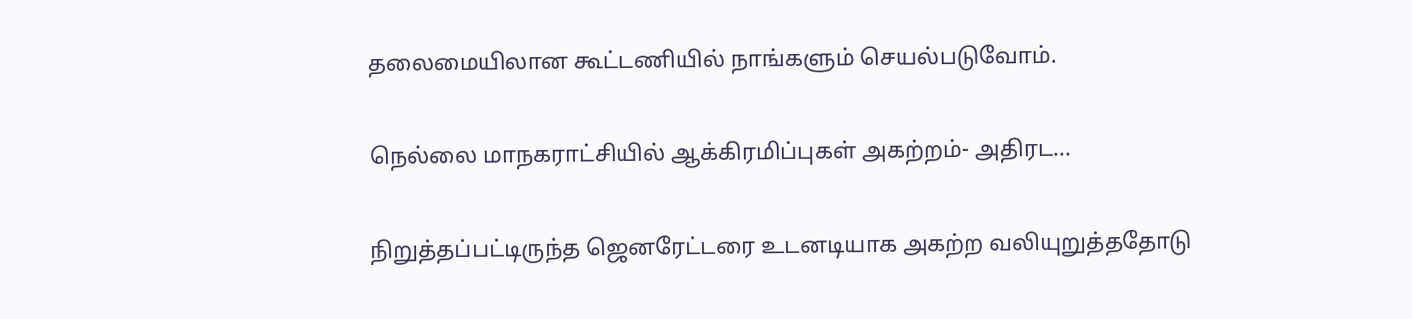தலைமையிலான கூட்டணியில் நாங்களும் செயல்படுவோம்.

நெல்லை மாநகராட்சியில் ஆக்கிரமிப்புகள் அகற்றம்- அதிரட...

நிறுத்தப்பட்டிருந்த ஜெனரேட்டரை உடனடியாக அகற்ற வலியுறுத்ததோடு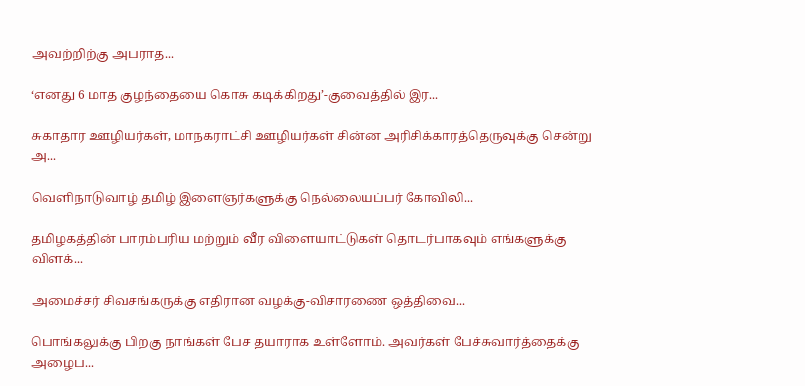அவற்றிற்கு அபராத...

‘எனது 6 மாத குழந்தையை கொசு கடிக்கிறது’-குவைத்தில் இர...

சுகாதார ஊழியர்கள், மாநகராட்சி ஊழியர்கள் சின்ன அரிசிக்காரத்தெருவுக்கு சென்று அ...

வெளிநாடுவாழ் தமிழ் இளைஞர்களுக்கு நெல்லையப்பர் கோவிலி...

தமிழகத்தின் பாரம்பரிய மற்றும் வீர விளையாட்டுகள் தொடர்பாகவும் எங்களுக்கு விளக்...

அமைச்சர் சிவசங்கருக்கு எதிரான வழக்கு-விசாரணை ஒத்திவை...

பொங்கலுக்கு பிறகு நாங்கள் பேச தயாராக உள்ளோம். அவர்கள் பேச்சுவார்த்தைக்கு அழைப...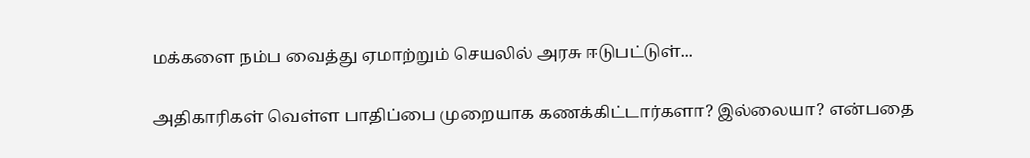மக்களை நம்ப வைத்து ஏமாற்றும் செயலில் அரசு ஈடுபட்டுள்...

அதிகாரிகள் வெள்ள பாதிப்பை முறையாக கணக்கிட்டார்களா? இல்லையா? என்பதை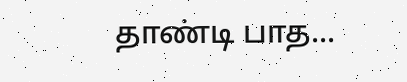தாண்டி பாத...